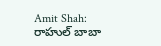Amit Shah: రాహుల్ బాబా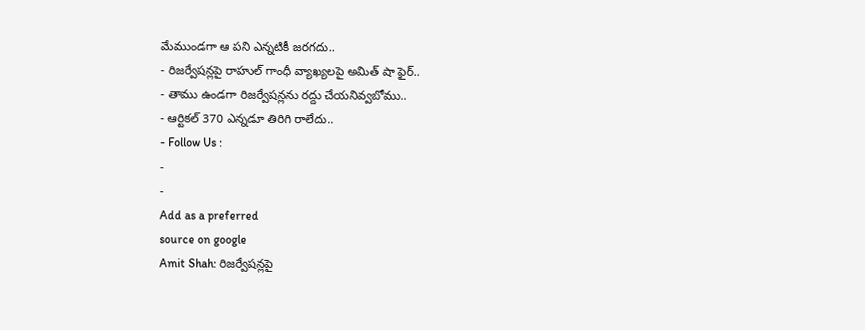మేముండగా ఆ పని ఎన్నటికీ జరగదు..
- రిజర్వేషన్లపై రాహుల్ గాంధీ వ్యాఖ్యలపై అమిత్ షా ఫైర్..
- తాము ఉండగా రిజర్వేషన్లను రద్దు చేయనివ్వబోము..
- ఆర్టికల్ 370 ఎన్నడూ తిరిగి రాలేదు..
- Follow Us :
-
-
Add as a preferred
source on google
Amit Shah: రిజర్వేషన్లపై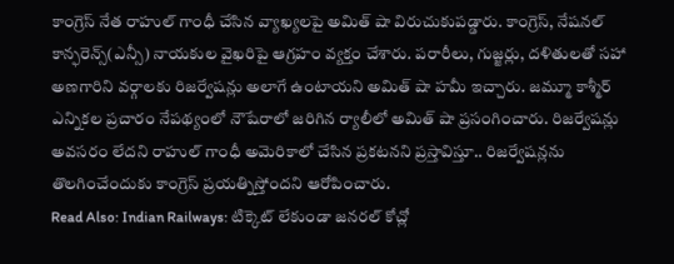కాంగ్రెస్ నేత రాహుల్ గాంధీ చేసిన వ్యాఖ్యలపై అమిత్ షా విరుచుకుపడ్డారు. కాంగ్రెస్, నేషనల్ కాన్ఫరెన్స్(ఎన్సీ) నాయకుల వైఖరిపై ఆగ్రహం వ్యక్తం చేశారు. పరారీలు, గుజ్జర్లు, దళితులతో సహా అణగారిని వర్గాలకు రిజర్వేషన్లు అలాగే ఉంటాయని అమిత్ షా హమీ ఇచ్చారు. జమ్మూ కాశ్మీర్ ఎన్నికల ప్రచారం నేపథ్యంలో నౌషేరాలో జరిగిన ర్యాలీలో అమిత్ షా ప్రసంగించారు. రిజర్వేషన్లు అవసరం లేదని రాహుల్ గాంధీ అమెరికాలో చేసిన ప్రకటనని ప్రస్తావిస్తూ.. రిజర్వేషన్లను తొలగించేందుకు కాంగ్రెస్ ప్రయత్నిస్తోందని ఆరోపించారు.
Read Also: Indian Railways: టిక్కెట్ లేకుండా జనరల్ కోచ్లో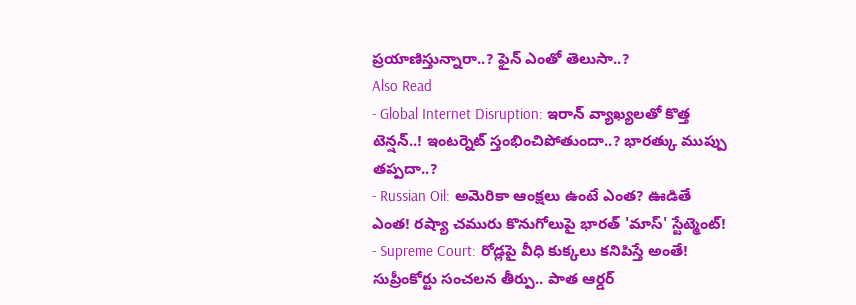ప్రయాణిస్తున్నారా..? ఫైన్ ఎంతో తెలుసా..?
Also Read
- Global Internet Disruption: ఇరాన్ వ్యాఖ్యలతో కొత్త టెన్షన్..! ఇంటర్నెట్ స్తంభించిపోతుందా..? భారత్కు ముప్పు తప్పదా..?
- Russian Oil: అమెరికా ఆంక్షలు ఉంటే ఎంత? ఊడితే ఎంత! రష్యా చమురు కొనుగోలుపై భారత్ 'మాస్' స్టేట్మెంట్!
- Supreme Court: రోడ్లపై వీధి కుక్కలు కనిపిస్తే అంతే! సుప్రీంకోర్టు సంచలన తీర్పు.. పాత ఆర్డర్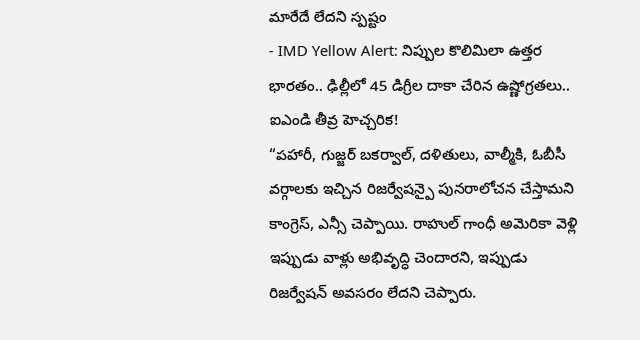మారేదే లేదని స్పష్టం
- IMD Yellow Alert: నిప్పుల కొలిమిలా ఉత్తర భారతం.. ఢిల్లీలో 45 డిగ్రీల దాకా చేరిన ఉష్ణోగ్రతలు.. ఐఎండి తీవ్ర హెచ్చరిక!
“పహారీ, గుజ్జర్ బకర్వాల్, దళితులు, వాల్మీకి, ఓబీసీ వర్గాలకు ఇచ్చిన రిజర్వేషన్పై పునరాలోచన చేస్తామని కాంగ్రెస్, ఎన్సీ చెప్పాయి. రాహుల్ గాంధీ అమెరికా వెళ్లి ఇప్పుడు వాళ్లు అభివృద్ధి చెందారని, ఇప్పుడు రిజర్వేషన్ అవసరం లేదని చెప్పారు.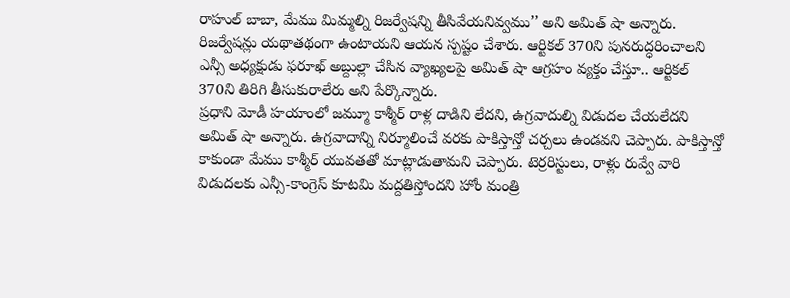రాహుల్ బాబా, మేము మిమ్మల్ని రిజర్వేషన్ని తీసివేయనివ్వము’’ అని అమిత్ షా అన్నారు. రిజర్వేషన్లు యథాతథంగా ఉంటాయని ఆయన స్పష్టం చేశారు. ఆర్టికల్ 370ని పునరుద్ధరించాలని ఎన్సీ అధ్యక్షుడు ఫరూఖ్ అబ్దుల్లా చేసిన వ్యాఖ్యలపై అమిత్ షా ఆగ్రహం వ్యక్తం చేస్తూ.. ఆర్టికల్ 370ని తిరిగి తీసుకురాలేరు అని పేర్కొన్నారు.
ప్రధాని మోడీ హయాంలో జమ్మూ కాశ్మీర్ రాళ్ల దాడిని లేదని, ఉగ్రవాదుల్ని విడుదల చేయలేదని అమిత్ షా అన్నారు. ఉగ్రవాదాన్ని నిర్మూలించే వరకు పాకిస్తాన్తో చర్చలు ఉండవని చెప్పారు. పాకిస్తాన్తో కాకుండా మేము కాశ్మీర్ యువతతో మాట్లాడుతామని చెప్పారు. టెర్రరిస్టులు, రాళ్లు రువ్వే వారి విడుదలకు ఎన్సీ-కాంగ్రెస్ కూటమి మద్దతిస్తోందని హోం మంత్రి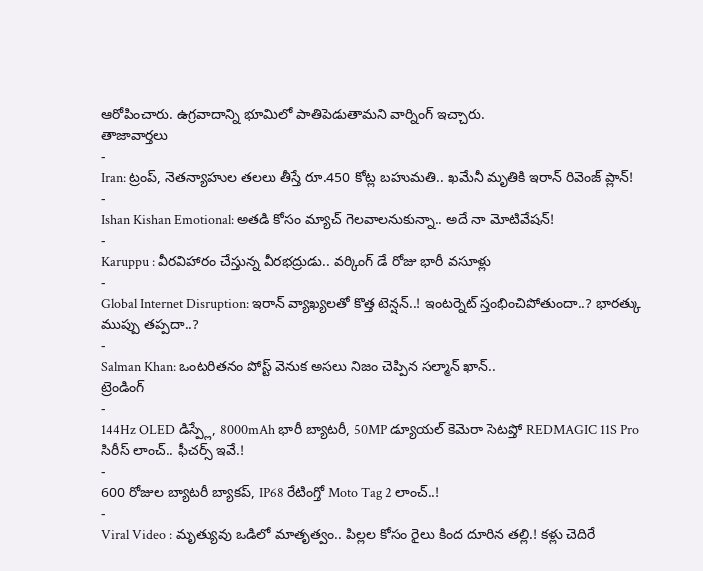ఆరోపించారు. ఉగ్రవాదాన్ని భూమిలో పాతిపెడుతామని వార్నింగ్ ఇచ్చారు.
తాజావార్తలు
-
Iran: ట్రంప్, నెతన్యాహుల తలలు తీస్తే రూ.450 కోట్ల బహుమతి.. ఖమేనీ మృతికి ఇరాన్ రివెంజ్ ప్లాన్!
-
Ishan Kishan Emotional: అతడి కోసం మ్యాచ్ గెలవాలనుకున్నా.. అదే నా మోటివేషన్!
-
Karuppu : వీరవిహారం చేస్తున్న వీరభద్రుడు.. వర్కింగ్ డే రోజు భారీ వసూళ్లు
-
Global Internet Disruption: ఇరాన్ వ్యాఖ్యలతో కొత్త టెన్షన్..! ఇంటర్నెట్ స్తంభించిపోతుందా..? భారత్కు ముప్పు తప్పదా..?
-
Salman Khan: ఒంటరితనం పోస్ట్ వెనుక అసలు నిజం చెప్పిన సల్మాన్ ఖాన్..
ట్రెండింగ్
-
144Hz OLED డిస్ప్లే, 8000mAh భారీ బ్యాటరీ, 50MP డ్యూయల్ కెమెరా సెటప్తో REDMAGIC 11S Pro సిరీస్ లాంచ్.. ఫీచర్స్ ఇవే.!
-
600 రోజుల బ్యాటరీ బ్యాకప్, IP68 రేటింగ్తో Moto Tag 2 లాంచ్..!
-
Viral Video : మృత్యువు ఒడిలో మాతృత్వం.. పిల్లల కోసం రైలు కింద దూరిన తల్లి.! కళ్లు చెదిరే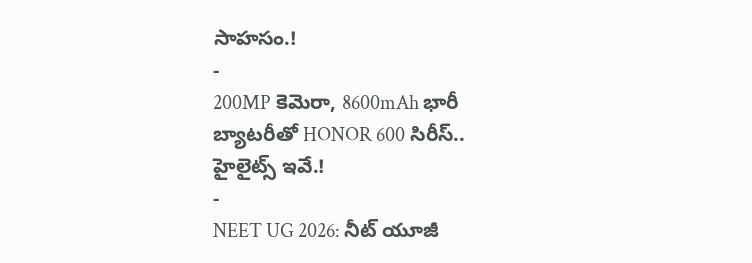సాహసం.!
-
200MP కెమెరా, 8600mAh భారీ బ్యాటరీతో HONOR 600 సిరీస్.. హైలైట్స్ ఇవే.!
-
NEET UG 2026: నీట్ యూజీ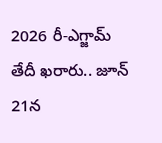2026 రీ-ఎగ్జామ్ తేదీ ఖరారు.. జూన్ 21న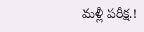మళ్లీ పరీక్ష.!